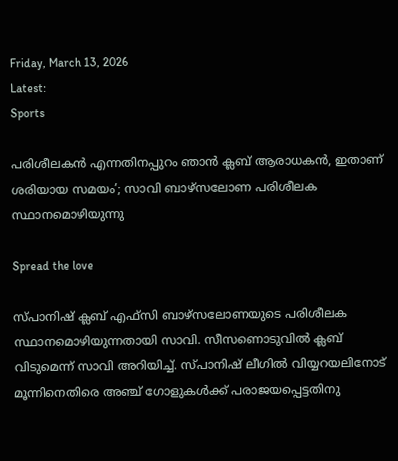Friday, March 13, 2026
Latest:
Sports

പരിശീലകൻ എന്നതിനപ്പുറം ഞാൻ ക്ലബ് ആരാധകൻ, ഇതാണ് ശരിയായ സമയം’; സാവി ബാഴ്സലോണ പരിശീലക സ്ഥാനമൊഴിയുന്നു

Spread the love

സ്പാനിഷ് ക്ലബ് എഫ്സി ബാഴ്സലോണയുടെ പരിശീലക സ്ഥാനമൊഴിയുന്നതായി സാവി. സീസണൊടുവിൽ ക്ലബ് വിടുമെന്ന് സാവി അറിയിച്ച്. സ്പാനിഷ് ലീഗിൽ വിയ്യറയലിനോട് മൂന്നിനെതിരെ അഞ്ച് ഗോളുകൾക്ക് പരാജയപ്പെട്ടതിനു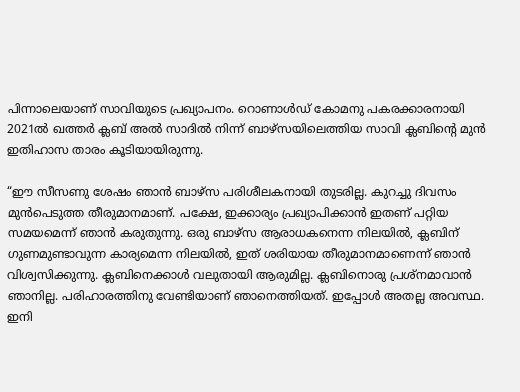പിന്നാലെയാണ് സാവിയുടെ പ്രഖ്യാപനം. റൊണാൾഡ് കോമനു പകരക്കാരനായി 2021ൽ ഖത്തർ ക്ലബ് അൽ സാദിൽ നിന്ന് ബാഴ്സയിലെത്തിയ സാവി ക്ലബിൻ്റെ മുൻ ഇതിഹാസ താരം കൂടിയായിരുന്നു.

“ഈ സീസണു ശേഷം ഞാൻ ബാഴ്സ പരിശീലകനായി തുടരില്ല. കുറച്ചു ദിവസം മുൻപെടുത്ത തീരുമാനമാണ്. പക്ഷേ, ഇക്കാര്യം പ്രഖ്യാപിക്കാൻ ഇതണ് പറ്റിയ സമയമെന്ന് ഞാൻ കരുതുന്നു. ഒരു ബാഴ്സ ആരാധകനെന്ന നിലയിൽ, ക്ലബിന് ഗുണമുണ്ടാവുന്ന കാര്യമെന്ന നിലയിൽ, ഇത് ശരിയായ തീരുമാനമാണെന്ന് ഞാൻ വിശ്വസിക്കുന്നു. ക്ലബിനെക്കാൾ വലുതായി ആരുമില്ല. ക്ലബിനൊരു പ്രശ്നമാവാൻ ഞാനില്ല. പരിഹാരത്തിനു വേണ്ടിയാണ് ഞാനെത്തിയത്. ഇപ്പോൾ അതല്ല അവസ്ഥ. ഇനി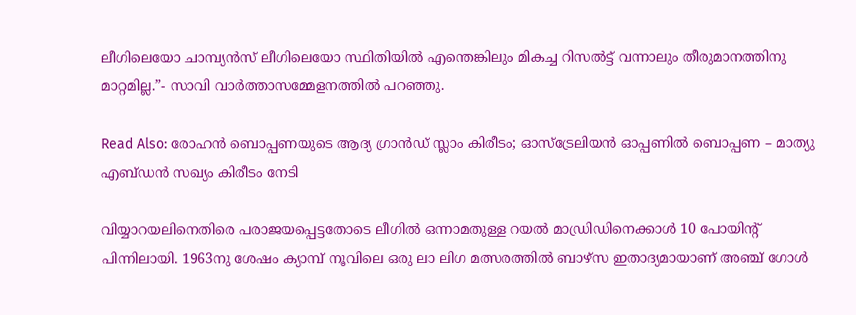ലീഗിലെയോ ചാമ്പ്യൻസ് ലീഗിലെയോ സ്ഥിതിയിൽ എന്തെങ്കിലും മികച്ച റിസൽട്ട് വന്നാലും തീരുമാനത്തിനു മാറ്റമില്ല.”- സാവി വാർത്താസമ്മേളനത്തിൽ പറഞ്ഞു.

Read Also: രോഹൻ ബൊപ്പണയുടെ ആദ്യ ഗ്രാൻഡ് സ്ലാം കിരീടം; ഓസ്‌ട്രേലിയൻ ഓപ്പണിൽ ബൊപ്പണ – മാത്യു എബ്ഡൻ സഖ്യം കിരീടം നേടി

വിയ്യാറയലിനെതിരെ പരാജയപ്പെട്ടതോടെ ലീഗിൽ ഒന്നാമതുള്ള റയൽ മാഡ്രിഡിനെക്കാൾ 10 പോയിൻ്റ് പിന്നിലായി. 1963നു ശേഷം ക്യാമ്പ് നൂവിലെ ഒരു ലാ ലിഗ മത്സരത്തിൽ ബാഴ്സ ഇതാദ്യമായാണ് അഞ്ച് ഗോൾ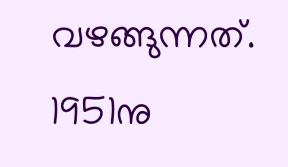വഴങ്ങുന്നത്. 1951നു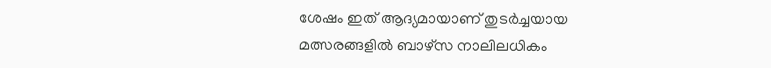ശേഷം ഇത് ആദ്യമായാണ് തുടർച്ചയായ മത്സരങ്ങളിൽ ബാഴ്സ നാലിലധികം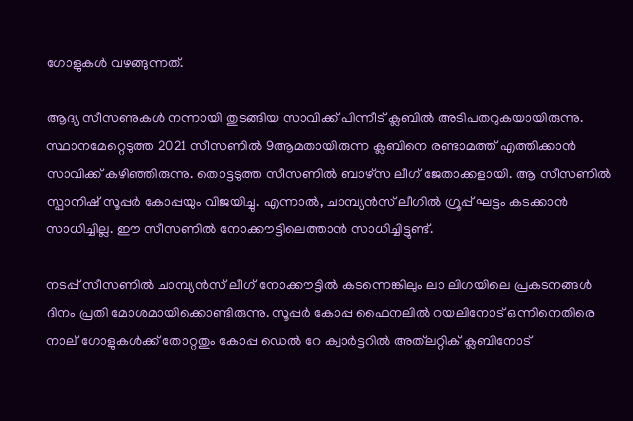ഗോളുകൾ വഴങ്ങുന്നത്.

ആദ്യ സീസണുകൾ നന്നായി തുടങ്ങിയ സാവിക്ക് പിന്നീട് ക്ലബിൽ അടിപതറുകയായിരുന്നു. സ്ഥാനമേറ്റെടുത്ത 2021 സീസണിൽ 9ആമതായിരുന്ന ക്ലബിനെ രണ്ടാമത്ത് എത്തിക്കാൻ സാവിക്ക് കഴിഞ്ഞിരുന്നു. തൊട്ടടുത്ത സീസണിൽ ബാഴ്സ ലീഗ് ജേതാക്കളായി. ആ സീസണിൽ സ്പാനിഷ് സൂപ്പർ കോപ്പയും വിജയിച്ചു. എന്നാൽ, ചാമ്പ്യൻസ് ലീഗിൽ ഗ്രൂപ്പ് ഘട്ടം കടക്കാൻ സാധിച്ചില്ല. ഈ സീസണിൽ നോക്കൗട്ടിലെത്താൻ സാധിച്ചിട്ടുണ്ട്.

നടപ്പ് സീസണിൽ ചാമ്പ്യൻസ് ലീഗ് നോക്കൗട്ടിൽ കടന്നെങ്കിലും ലാ ലിഗയിലെ പ്രകടനങ്ങൾ ദിനം പ്രതി മോശമായിക്കൊണ്ടിരുന്നു. സൂപ്പർ കോപ്പ ഫൈനലിൽ റയലിനോട് ഒന്നിനെതിരെ നാല് ഗോളുകൾക്ക് തോറ്റതും കോപ്പ ഡെൽ റേ ക്വാർട്ടറിൽ അത്‌ലറ്റിക് ക്ലബിനോട്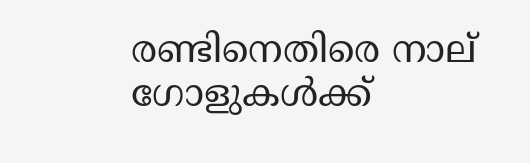രണ്ടിനെതിരെ നാല് ഗോളുകൾക്ക്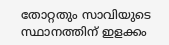തോറ്റതും സാവിയുടെ സ്ഥാനത്തിന് ഇളക്കം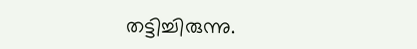തട്ടിച്ചിരുന്നു.